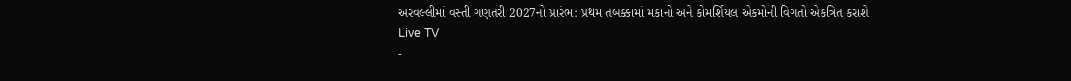અરવલ્લીમાં વસ્તી ગણતરી 2027નો પ્રારંભ: પ્રથમ તબક્કામાં મકાનો અને કોમર્શિયલ એકમોની વિગતો એકત્રિત કરાશે
Live TV
-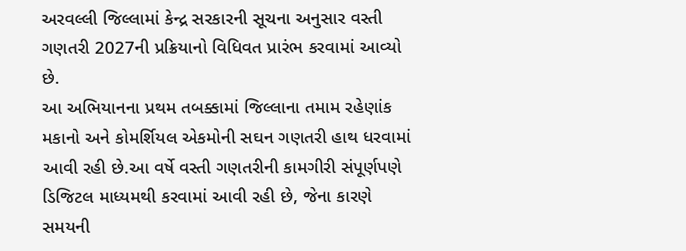અરવલ્લી જિલ્લામાં કેન્દ્ર સરકારની સૂચના અનુસાર વસ્તી ગણતરી 2027ની પ્રક્રિયાનો વિધિવત પ્રારંભ કરવામાં આવ્યો છે.
આ અભિયાનના પ્રથમ તબક્કામાં જિલ્લાના તમામ રહેણાંક મકાનો અને કોમર્શિયલ એકમોની સઘન ગણતરી હાથ ધરવામાં આવી રહી છે.આ વર્ષે વસ્તી ગણતરીની કામગીરી સંપૂર્ણપણે ડિજિટલ માધ્યમથી કરવામાં આવી રહી છે, જેના કારણે સમયની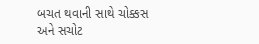બચત થવાની સાથે ચોક્કસ અને સચોટ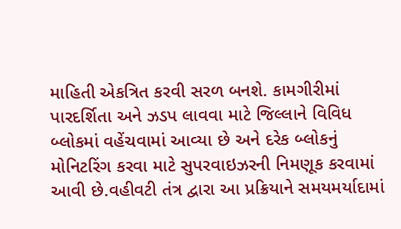માહિતી એકત્રિત કરવી સરળ બનશે. કામગીરીમાં પારદર્શિતા અને ઝડપ લાવવા માટે જિલ્લાને વિવિધ બ્લોકમાં વહેંચવામાં આવ્યા છે અને દરેક બ્લોકનું મોનિટરિંગ કરવા માટે સુપરવાઇઝરની નિમણૂક કરવામાં આવી છે.વહીવટી તંત્ર દ્વારા આ પ્રક્રિયાને સમયમર્યાદામાં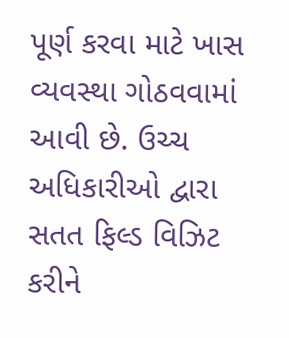પૂર્ણ કરવા માટે ખાસ વ્યવસ્થા ગોઠવવામાં આવી છે. ઉચ્ચ અધિકારીઓ દ્વારા સતત ફિલ્ડ વિઝિટ કરીને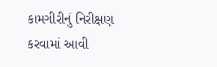કામગીરીનું નિરીક્ષણ કરવામાં આવી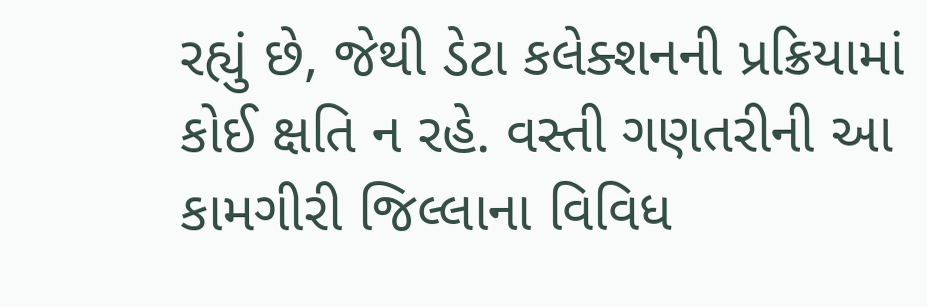રહ્યું છે, જેથી ડેટા કલેક્શનની પ્રક્રિયામાં કોઈ ક્ષતિ ન રહે. વસ્તી ગણતરીની આ કામગીરી જિલ્લાના વિવિધ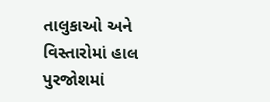તાલુકાઓ અને વિસ્તારોમાં હાલ પુરજોશમાં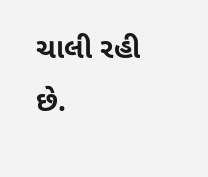ચાલી રહી છે.